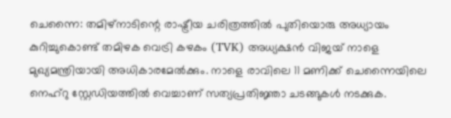ചെന്നൈ: തമിഴ്നാടിന്റെ രാഷ്ട്രീയ ചരിത്രത്തിൽ പുതിയൊരു അധ്യായം കുറിച്ചുകൊണ്ട് തമിഴക വെട്രി കഴകം (TVK) അധ്യക്ഷൻ വിജയ് നാളെ മുഖ്യമന്ത്രിയായി അധികാരമേൽക്കും. നാളെ രാവിലെ 11 മണിക്ക് ചെന്നൈയിലെ നെഹ്റു സ്റ്റേഡിയത്തിൽ വെച്ചാണ് സത്യപ്രതിജ്ഞാ ചടങ്ങുകൾ നടക്കുക.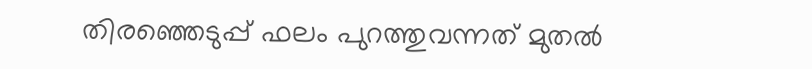തിരഞ്ഞെടുപ്പ് ഫലം പുറത്തുവന്നത് മുതൽ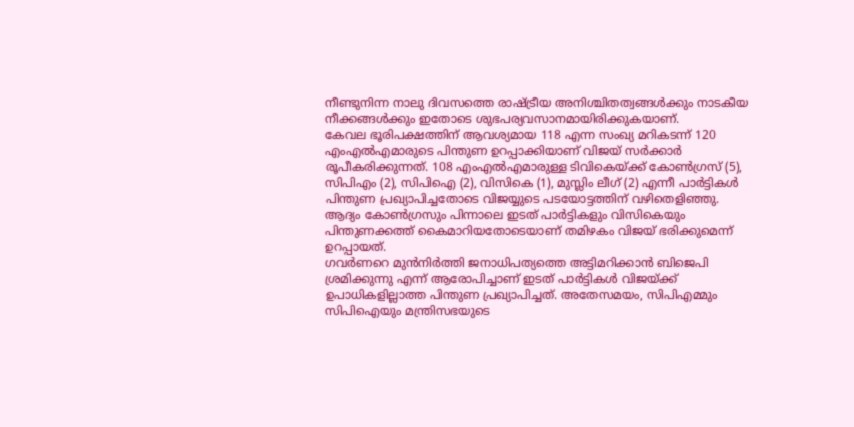നീണ്ടുനിന്ന നാലു ദിവസത്തെ രാഷ്ട്രീയ അനിശ്ചിതത്വങ്ങൾക്കും നാടകീയ നീക്കങ്ങൾക്കും ഇതോടെ ശുഭപര്യവസാനമായിരിക്കുകയാണ്.
കേവല ഭൂരിപക്ഷത്തിന് ആവശ്യമായ 118 എന്ന സംഖ്യ മറികടന്ന് 120 എംഎൽഎമാരുടെ പിന്തുണ ഉറപ്പാക്കിയാണ് വിജയ് സർക്കാർ രൂപീകരിക്കുന്നത്. 108 എംഎൽഎമാരുള്ള ടിവികെയ്ക്ക് കോൺഗ്രസ് (5), സിപിഎം (2), സിപിഐ (2), വിസികെ (1), മുസ്ലിം ലീഗ് (2) എന്നീ പാർട്ടികൾ പിന്തുണ പ്രഖ്യാപിച്ചതോടെ വിജയ്യുടെ പടയോട്ടത്തിന് വഴിതെളിഞ്ഞു. ആദ്യം കോൺഗ്രസും പിന്നാലെ ഇടത് പാർട്ടികളും വിസികെയും പിന്തുണക്കത്ത് കൈമാറിയതോടെയാണ് തമിഴകം വിജയ് ഭരിക്കുമെന്ന് ഉറപ്പായത്.
ഗവർണറെ മുൻനിർത്തി ജനാധിപത്യത്തെ അട്ടിമറിക്കാൻ ബിജെപി ശ്രമിക്കുന്നു എന്ന് ആരോപിച്ചാണ് ഇടത് പാർട്ടികൾ വിജയ്ക്ക് ഉപാധികളില്ലാത്ത പിന്തുണ പ്രഖ്യാപിച്ചത്. അതേസമയം, സിപിഎമ്മും സിപിഐയും മന്ത്രിസഭയുടെ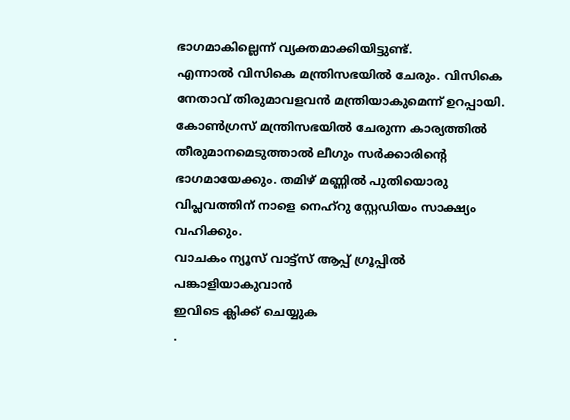ഭാഗമാകില്ലെന്ന് വ്യക്തമാക്കിയിട്ടുണ്ട്.
എന്നാൽ വിസികെ മന്ത്രിസഭയിൽ ചേരും. വിസികെ നേതാവ് തിരുമാവളവൻ മന്ത്രിയാകുമെന്ന് ഉറപ്പായി. കോൺഗ്രസ് മന്ത്രിസഭയിൽ ചേരുന്ന കാര്യത്തിൽ തീരുമാനമെടുത്താൽ ലീഗും സർക്കാരിന്റെ ഭാഗമായേക്കും. തമിഴ് മണ്ണിൽ പുതിയൊരു വിപ്ലവത്തിന് നാളെ നെഹ്റു സ്റ്റേഡിയം സാക്ഷ്യം വഹിക്കും.
വാചകം ന്യൂസ് വാട്ട്സ് ആപ്പ് ഗ്രൂപ്പിൽ പങ്കാളിയാകുവാൻ
ഇവിടെ ക്ലിക്ക് ചെയ്യുക
.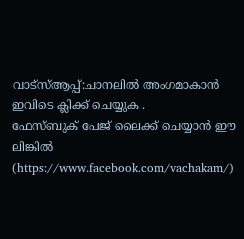വാട്സ്ആപ്പ്:ചാനലിൽ അംഗമാകാൻ ഇവിടെ ക്ലിക്ക് ചെയ്യുക .
ഫേസ്ബുക് പേജ് ലൈക്ക് ചെയ്യാൻ ഈ ലിങ്കിൽ (https://www.facebook.com/vachakam/)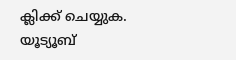ക്ലിക്ക് ചെയ്യുക.
യൂട്യൂബ്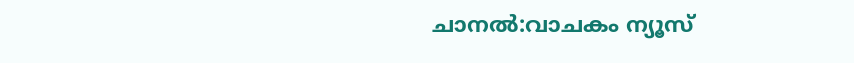ചാനൽ:വാചകം ന്യൂസ്